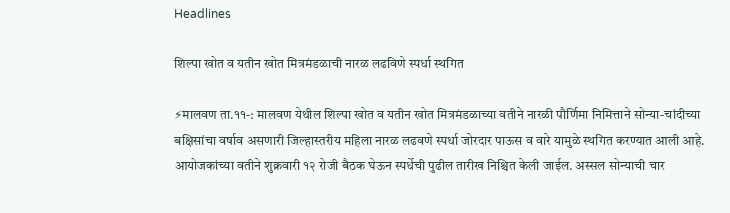Headlines

शिल्पा खोत व यतीन खोत मित्रमंडळाची नारळ लढविणे स्पर्धा स्थगित

⚡मालवण ता.११-: मालवण येथील शिल्पा खोत व यतीन खोत मित्रमंडळाच्या वतीने नारळी पौर्णिमा निमित्ताने सोन्या-चांदीच्या बक्षिसांचा वर्षाव असणारी जिल्हास्तरीय महिला नारळ लढवणे स्पर्धा जोरदार पाऊस व वारे यामुळे स्थगित करण्यात आली आहे. आयोजकांच्या वतीने शुक्रवारी १२ रोजी बैठक घेऊन स्पर्धेची पुढील तारीख निश्चित केली जाईल. अस्सल सोन्याची चार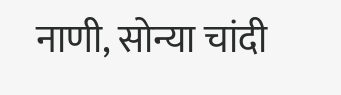नाणी, सोन्या चांदी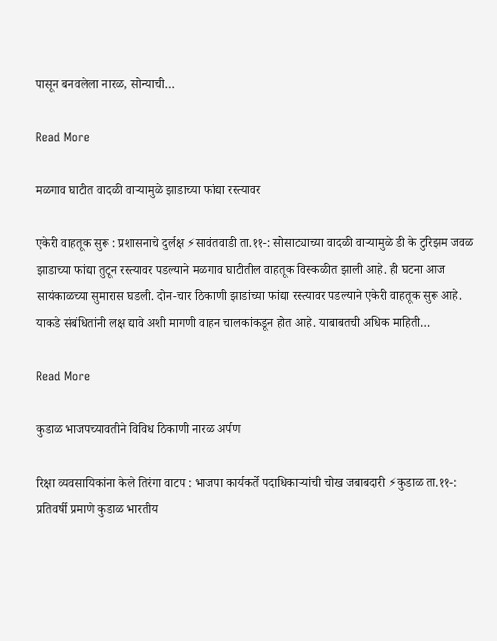पासून बनवलेला नारळ, सोन्याची…

Read More

मळगाव घाटीत वादळी वाऱ्यामुळे झाडाच्या फांद्या रस्त्यावर

एकेरी वाहतूक सुरू : प्रशासनाचे दुर्लक्ष ⚡सावंतवाडी ता.११-: सोसाट्याच्या वादळी वाऱ्यामुळे डी के टुरिझम जवळ झाडाच्या फांद्या तुटून रस्त्यावर पडल्याने मळगाव घाटीतील वाहतूक विस्कळीत झाली आहे. ही घटना आज सायंकाळच्या सुमारास घडली. दोन-चार ठिकाणी झाडांच्या फांद्या रस्त्यावर पडल्याने एकेरी वाहतूक सुरू आहे. याकडे संबंधितांनी लक्ष द्यावे अशी मागणी वाहन चालकांकडून होत आहे. याबाबतची अधिक माहिती…

Read More

कुडाळ भाजपच्यावतीने विविध ठिकाणी नारळ अर्पण

रिक्षा व्यवसायिकांना केले तिरंगा वाटप : भाजपा कार्यकर्ते पदाधिकाऱ्यांची चोख जबाबदारी ⚡कुडाळ ता.११-: प्रतिवर्षी प्रमाणे कुडाळ भारतीय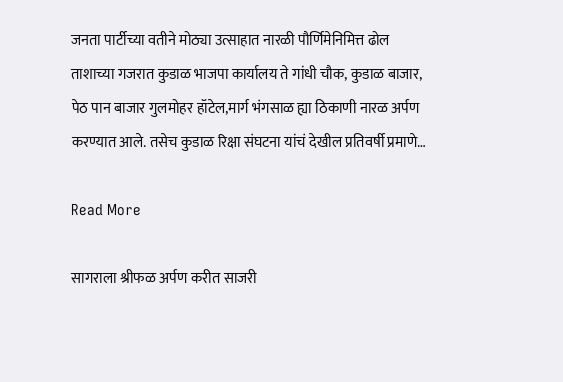जनता पार्टीच्या वतीने मोठ्या उत्साहात नारळी पौर्णिमेनिमित्त ढोल ताशाच्या गजरात कुडाळ भाजपा कार्यालय ते गांधी चौक, कुडाळ बाजार, पेठ पान बाजार गुलमोहर हॉटेल,मार्ग भंगसाळ ह्या ठिकाणी नारळ अर्पण करण्यात आले. तसेच कुडाळ रिक्षा संघटना यांचं देखील प्रतिवर्षी प्रमाणे…

Read More

सागराला श्रीफळ अर्पण करीत साजरी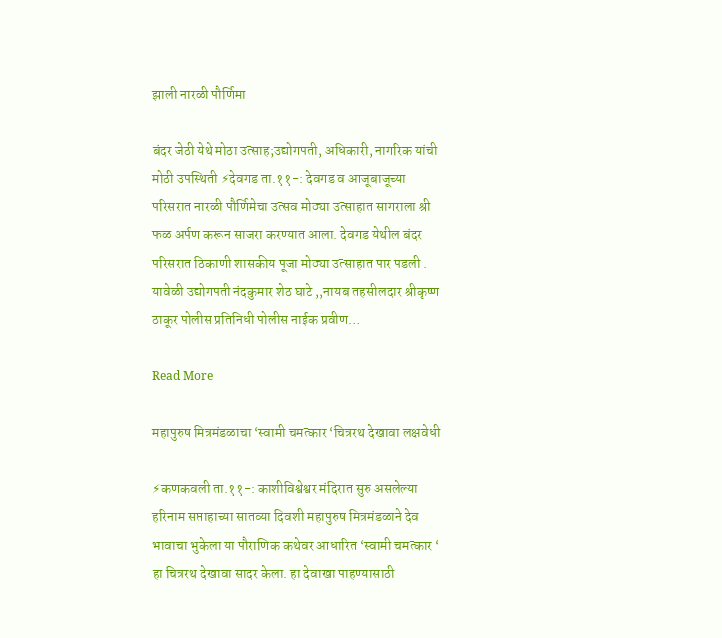झाली नारळी पौर्णिमा

बंदर जेठी येथे मोठा उत्साह;उद्योगपती, अधिकारी, नागरिक यांची मोठी उपस्थिती ⚡देवगड ता.११-: देवगड व आजूबाजूच्या परिसरात नारळी पौर्णिमेचा उत्सव मोठ्या उत्साहात सागराला श्री फळ अर्पण करून साजरा करण्यात आला. देवगड येथील बंदर परिसरात ठिकाणी शासकीय पूजा मोठ्या उत्साहात पार पडली . यावेळी उद्योगपती नंदकुमार शेठ घाटे ,,नायब तहसीलदार श्रीकृष्ण ठाकूर पोलीस प्रतिनिधी पोलीस नाईक प्रवीण…

Read More

महापुरुष मित्रमंडळाचा ‘स्वामी चमत्कार ‘चित्ररथ देखावा लक्षवेधी

⚡कणकवली ता.११-: काशीविश्वेश्वर मंदिरात सुरु असलेल्या हरिनाम सप्ताहाच्या सातव्या दिवशी महापुरुष मित्रमंडळाने देव भावाचा भुकेला या पौराणिक कथेवर आधारित ‘स्वामी चमत्कार ‘ हा चित्ररथ देखावा सादर केला. हा देवाखा पाहण्यासाठी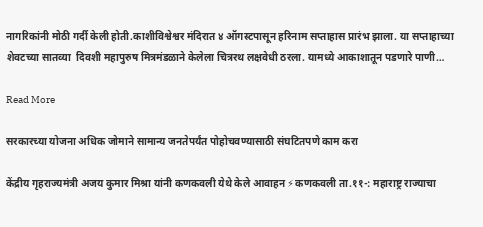नागरिकांनी मोठी गर्दी केली होती.काशीविश्वेश्वर मंदिरात ४ ऑगस्टपासून हरिनाम सप्ताहास प्रारंभ झाला. या सप्ताहाच्या शेवटच्या सातव्या  दिवशी महापुरुष मित्रमंडळाने केलेला चित्ररथ लक्षवेधी ठरला. यामध्ये आकाशातून पडणारे पाणी…

Read More

सरकारच्या योजना अधिक जोमाने सामान्य जनतेपर्यंत पोहोचवण्यासाठी संघटितपणे काम करा

केंद्रीय गृहराज्यमंत्री अजय कुमार मिश्रा यांनी कणकवली येथे केले आवाहन ⚡कणकवली ता.११-: महाराष्ट्र राज्याचा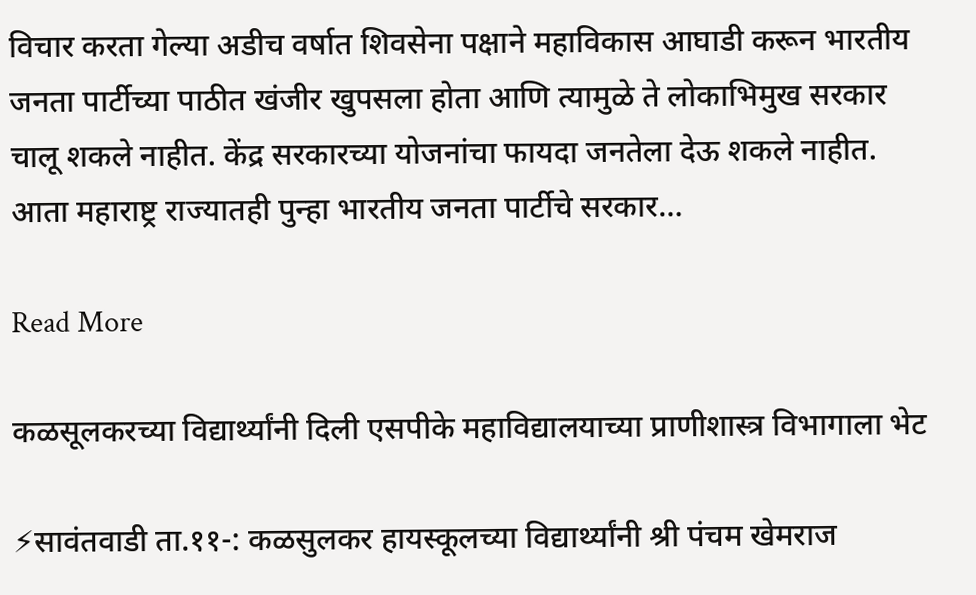विचार करता गेल्या अडीच वर्षात शिवसेना पक्षाने महाविकास आघाडी करून भारतीय जनता पार्टीच्या पाठीत खंजीर खुपसला होता आणि त्यामुळे ते लोकाभिमुख सरकार चालू शकले नाहीत. केंद्र सरकारच्या योजनांचा फायदा जनतेला देऊ शकले नाहीत. आता महाराष्ट्र राज्यातही पुन्हा भारतीय जनता पार्टीचे सरकार…

Read More

कळसूलकरच्या विद्यार्थ्यांनी दिली एसपीके महाविद्यालयाच्या प्राणीशास्त्र विभागाला भेट

⚡सावंतवाडी ता.११-: कळसुलकर हायस्कूलच्या विद्यार्थ्यांनी श्री पंचम खेमराज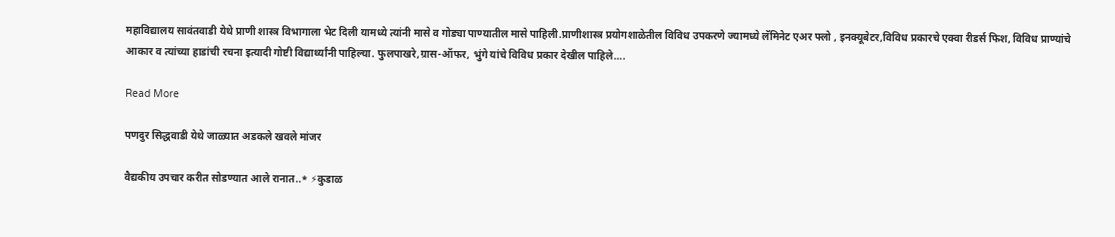महाविद्यालय सावंतवाडी येथे प्राणी शास्त्र विभागाला भेट दिली यामध्ये त्यांनी मासे व गोड्या पाण्यातील मासे पाहिली.प्राणीशास्त्र प्रयोगशाळेतील विविध उपकरणे ज्यामध्ये लॅमिनेट एअर फ्लो , इनक्यूबेटर,विविध प्रकारचे एक्वा रीडर्स फिश, विविध प्राण्यांचे आकार व त्यांच्या हाडांची रचना इत्यादी गोष्टी विद्यार्थ्यांनी पाहिल्या. फुलपाखरे,ग्रास-ऑफर, भुंगे यांचे विविध प्रकार देखील पाहिले….

Read More

पणदुर सिद्धवाडी येथे जाळ्यात अडकले खवले मांजर

वैद्यकीय उपचार करीत सोडण्यात आले रानात..* ⚡कुडाळ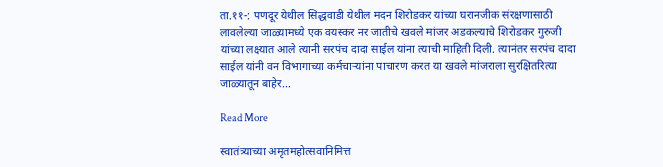ता.११-: पणदूर येथील सिद्धवाडी येथील मदन शिरोडकर यांच्या घरानजीक संरक्षणासाठी लावलेल्या जाळ्यामध्ये एक वयस्कर नर जातीचे खवले मांजर अडकल्याचे शिरोडकर गुरुजी यांच्या लक्ष्यात आले त्यानी सरपंच दादा साईल यांना त्याची माहिती दिली. त्यानंतर सरपंच दादा साईल यांनी वन विभागाच्या कर्मचाऱ्यांना पाचारण करत या खवले मांजराला सुरक्षितरित्या जाळ्यातून बाहेर…

Read More

स्वातंत्र्याच्या अमृतमहोत्सवानिमित्त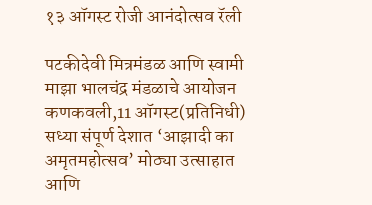१३ ऑगस्ट रोजी आनंदोत्सव रॅली

पटकीदेवी मित्रमंडळ आणि स्वामी माझा भालचंद्र मंडळाचे आयोजन कणकवली,11 ऑगस्ट(प्रतिनिधी) सध्या संपूर्ण देशात ‘आझादी का अमृतमहोत्सव’ मोठ्या उत्साहात आणि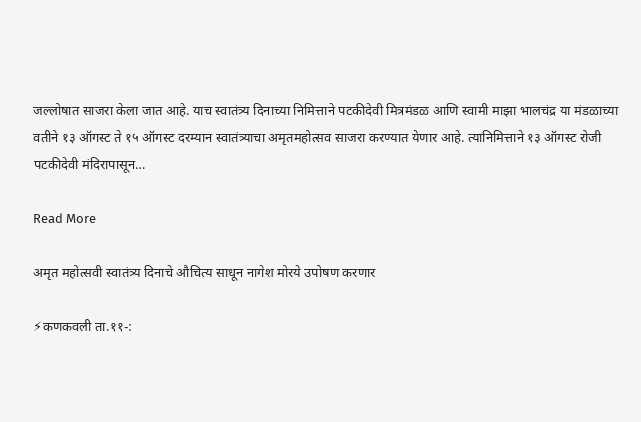जल्लोषात साजरा केला जात आहे. याच स्वातंत्र्य दिनाच्या निमित्ताने पटकीदेवी मित्रमंडळ आणि स्वामी माझा भालचंद्र या मंडळाच्या वतीने १३ ऑगस्ट ते १५ ऑगस्ट दरम्यान स्वातंत्र्याचा अमृतमहोत्सव साजरा करण्यात येणार आहे. त्यानिमित्ताने १३ ऑगस्ट रोजी पटकीदेवी मंदिरापासून…

Read More

अमृत महोत्सवी स्वातंत्र्य दिनाचे औचित्य साधून नागेश मोरये उपोषण करणार

⚡कणकवली ता.११-: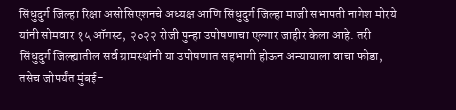सिंधुदुर्ग जिल्हा रिक्षा असोसिएशनचे अध्यक्ष आणि सिंधुदुर्ग जिल्हा माजी सभापती नागेश मोरये यांनी सोमवार १५ ऑगस्ट, २०२२ रोजी पुन्हा उपोषणाचा एल्गार जाहीर केला आहे. तरी सिंधुदुर्ग जिल्ह्यातील सर्व ग्रामस्थांनी या उपोषणात सहभागी होऊन अन्यायाला वाचा फोडा, तसेच जोपर्यंत मुंबई-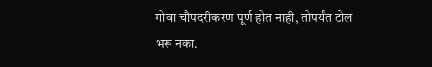गोवा चौपदरीकरण पूर्ण होत नाही, तोपर्यंत टोल भरू नका.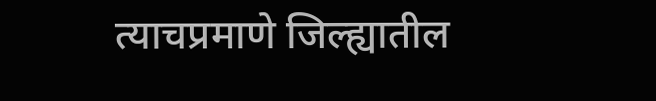त्याचप्रमाणे जिल्ह्यातील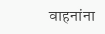वाहनांना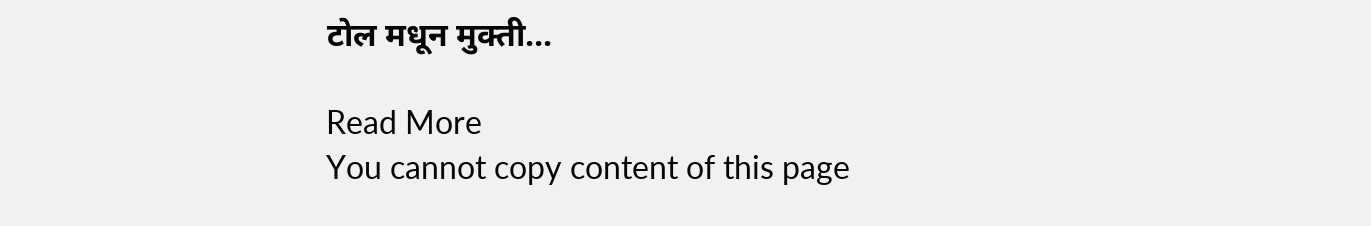टोल मधून मुक्ती…

Read More
You cannot copy content of this page